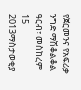የጀርመንና የአፍሪቃ ንግድ ማሽቆልቆል
ዓርብ፣ መስከረም 15 2013ማስታወቂያ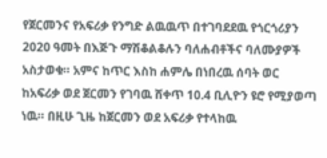የጀርመንና የአፍሪቃ የንግድ ልዉዉጥ በተገባደደዉ የጎርጎሪያን 2020 ዓመት በእጅጉ ማሽቆልቆሉን ባለሐብቶችና ባለሙያዎች አስታወቁ። አምና ከጥር እስከ ሐምሌ በነበረዉ ሰባት ወር ከአፍሪቃ ወደ ጀርመን የገባዉ ሸቀጥ 10.4 ቢሊዮን ዩሮ የሚያወጣ ነዉ። በዚሁ ጊዜ ከጀርመን ወደ አፍሪቃ የተላከዉ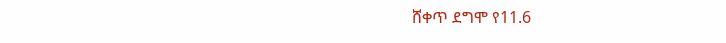ሸቀጥ ደግሞ የ11.6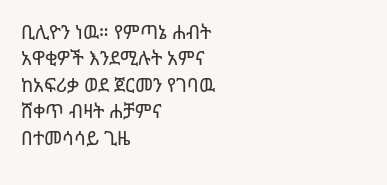ቢሊዮን ነዉ። የምጣኔ ሐብት አዋቂዎች እንደሚሉት አምና ከአፍሪቃ ወደ ጀርመን የገባዉ ሸቀጥ ብዛት ሐቻምና በተመሳሳይ ጊዜ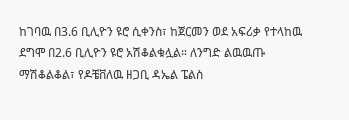ከገባዉ በ3.6 ቢሊዮን ዩሮ ሲቀንስ፣ ከጀርመን ወደ አፍሪቃ የተላከዉ ደግሞ በ2.6 ቢሊዮን ዩሮ አሽቆልቁሏል። ለንግድ ልዉዉጡ ማሽቆልቆል፣ የዶቼቨለዉ ዘጋቢ ዳኤል ፔልስ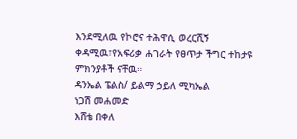እንደሚለዉ የኮሮና ተሕዋሲ ወረርሺኝ ቀዳሚዉ፣የአፍሪቃ ሐገራት የፀጥታ ችግር ተከታዩ ምክንያቶች ናቸዉ።
ዳንኤል ፔልስ/ ይልማ ኃይለ ሚካኤል
ነጋሽ መሐመድ
እሸቴ በቀለ